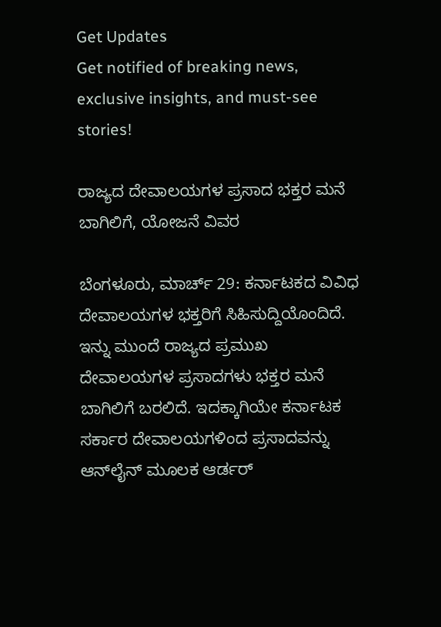Get Updates
Get notified of breaking news, exclusive insights, and must-see stories!

ರಾಜ್ಯದ ದೇವಾಲಯಗಳ ಪ್ರಸಾದ ಭಕ್ತರ ಮನೆ ಬಾಗಿಲಿಗೆ, ಯೋಜನೆ ವಿವರ

ಬೆಂಗಳೂರು, ಮಾರ್ಚ್‌ 29: ಕರ್ನಾಟಕದ ವಿವಿಧ ದೇವಾಲಯಗಳ ಭಕ್ತರಿಗೆ ಸಿಹಿಸುದ್ದಿಯೊಂದಿದೆ. ಇನ್ನು ಮುಂದೆ ರಾಜ್ಯದ ಪ್ರಮುಖ ದೇವಾಲಯಗಳ ಪ್ರಸಾದಗಳು ಭಕ್ತರ ಮನೆ ಬಾಗಿಲಿಗೆ ಬರಲಿದೆ. ಇದಕ್ಕಾಗಿಯೇ ಕರ್ನಾಟಕ ಸರ್ಕಾರ ದೇವಾಲಯಗಳಿಂದ ಪ್ರಸಾದವನ್ನು ಆನ್‌ಲೈನ್‌ ಮೂಲಕ ಆರ್ಡರ್‌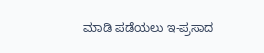ಮಾಡಿ ಪಡೆಯಲು ಇ-ಪ್ರಸಾದ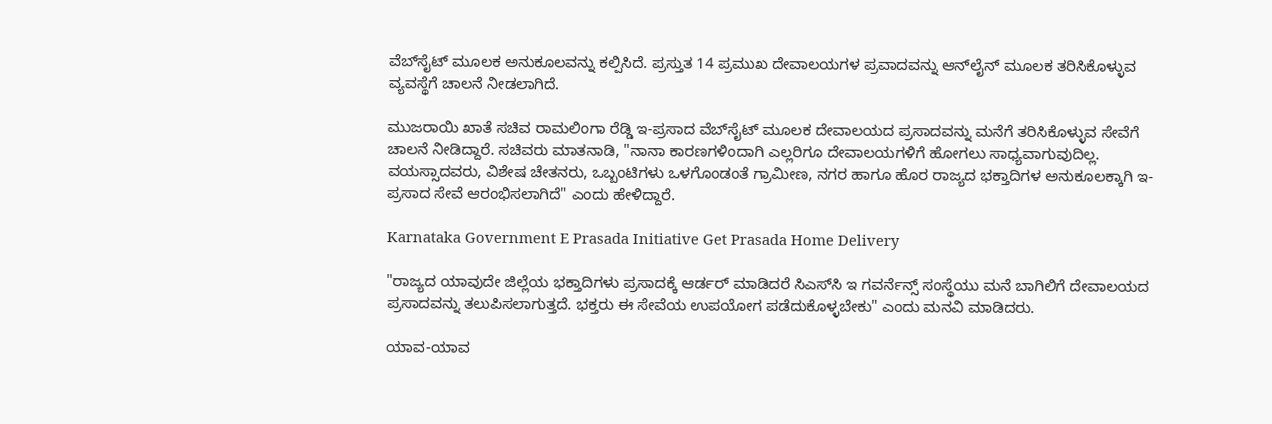ವೆಬ್‌ಸೈಟ್‌ ಮೂಲಕ ಅನುಕೂಲವನ್ನು ಕಲ್ಪಿಸಿದೆ. ಪ್ರಸ್ತುತ 14 ಪ್ರಮುಖ ದೇವಾಲಯಗಳ ಪ್ರವಾದವನ್ನು ಆನ್‌ಲೈನ್ ಮೂಲಕ ತರಿಸಿಕೊಳ್ಳುವ ವ್ಯವಸ್ಥೆಗೆ ಚಾಲನೆ ನೀಡಲಾಗಿದೆ.

ಮುಜರಾಯಿ ಖಾತೆ ಸಚಿವ ರಾಮಲಿಂಗಾ ರೆಡ್ಡಿ ಇ-ಪ್ರಸಾದ ವೆಬ್‌ಸೈಟ್‌ ಮೂಲಕ ದೇವಾಲಯದ ಪ್ರಸಾದವನ್ನು ಮನೆಗೆ ತರಿಸಿಕೊಳ್ಳುವ ಸೇವೆಗೆ ಚಾಲನೆ ನೀಡಿದ್ದಾರೆ. ಸಚಿವರು ಮಾತನಾಡಿ, "ನಾನಾ ಕಾರಣಗಳಿಂದಾಗಿ ಎಲ್ಲರಿಗೂ ದೇವಾಲಯಗಳಿಗೆ ಹೋಗಲು ಸಾಧ್ಯವಾಗುವುದಿಲ್ಲ. ವಯಸ್ಸಾದವರು, ವಿಶೇಷ ಚೇತನರು, ಒಬ್ಬಂಟಿಗಳು ಒಳಗೊಂಡಂತೆ ಗ್ರಾಮೀಣ, ನಗರ ಹಾಗೂ ಹೊರ ರಾಜ್ಯದ ಭಕ್ತಾದಿಗಳ ಅನುಕೂಲಕ್ಕಾಗಿ ಇ-ಪ್ರಸಾದ ಸೇವೆ ಆರಂಭಿಸಲಾಗಿದೆ" ಎಂದು ಹೇಳಿದ್ದಾರೆ.

Karnataka Government E Prasada Initiative Get Prasada Home Delivery

"ರಾಜ್ಯದ ಯಾವುದೇ ಜಿಲ್ಲೆಯ ಭಕ್ತಾದಿಗಳು ಪ್ರಸಾದಕ್ಕೆ ಆರ್ಡರ್‌ ಮಾಡಿದರೆ ಸಿಎಸ್‌ಸಿ ಇ ಗವರ್ನೆನ್ಸ್‌ ಸಂಸ್ಥೆಯು ಮನೆ ಬಾಗಿಲಿಗೆ ದೇವಾಲಯದ ಪ್ರಸಾದವನ್ನು ತಲುಪಿಸಲಾಗುತ್ತದೆ. ಭಕ್ತರು ಈ ಸೇವೆಯ ಉಪಯೋಗ ಪಡೆದುಕೊಳ್ಳಬೇಕು" ಎಂದು ಮನವಿ ಮಾಡಿದರು.

ಯಾವ-ಯಾವ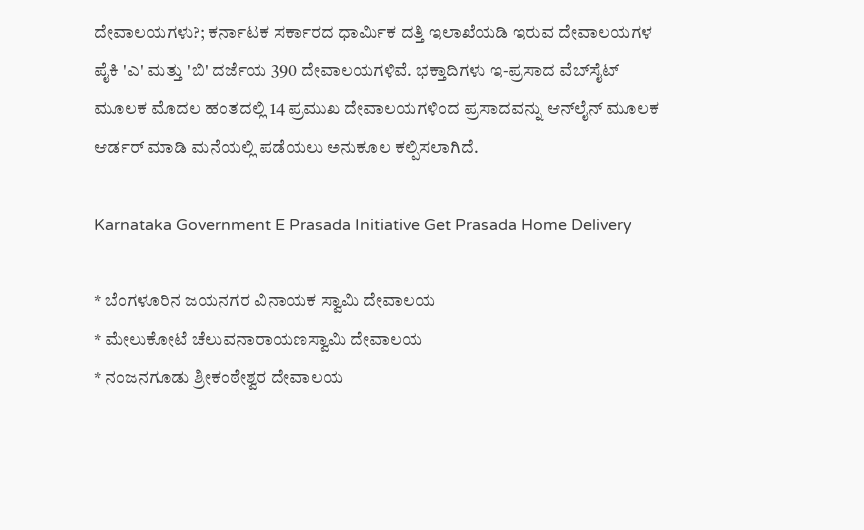ದೇವಾಲಯಗಳು?; ಕರ್ನಾಟಕ ಸರ್ಕಾರದ ಧಾರ್ಮಿಕ ದತ್ತಿ ಇಲಾಖೆಯಡಿ ಇರುವ ದೇವಾಲಯಗಳ ಪೈಕಿ 'ಎ' ಮತ್ತು 'ಬಿ' ದರ್ಜೆಯ 390 ದೇವಾಲಯಗಳಿವೆ. ಭಕ್ತಾದಿಗಳು ಇ-ಪ್ರಸಾದ ವೆಬ್‌ಸೈಟ್‌ ಮೂಲಕ ಮೊದಲ ಹಂತದಲ್ಲಿ 14 ಪ್ರಮುಖ ದೇವಾಲಯಗಳಿಂದ ಪ್ರಸಾದವನ್ನು ಆನ್‌ಲೈನ್‌ ಮೂಲಕ ಆರ್ಡರ್‌ ಮಾಡಿ ಮನೆಯಲ್ಲಿ ಪಡೆಯಲು ಅನುಕೂಲ ಕಲ್ಪಿಸಲಾಗಿದೆ.

Karnataka Government E Prasada Initiative Get Prasada Home Delivery

* ಬೆಂಗಳೂರಿನ ಜಯನಗರ ವಿನಾಯಕ ಸ್ವಾಮಿ ದೇವಾಲಯ
* ಮೇಲುಕೋಟೆ ಚೆಲುವನಾರಾಯಣಸ್ವಾಮಿ ದೇವಾಲಯ
* ನಂಜನಗೂಡು ಶ್ರೀಕಂಠೇಶ್ವರ ದೇವಾಲಯ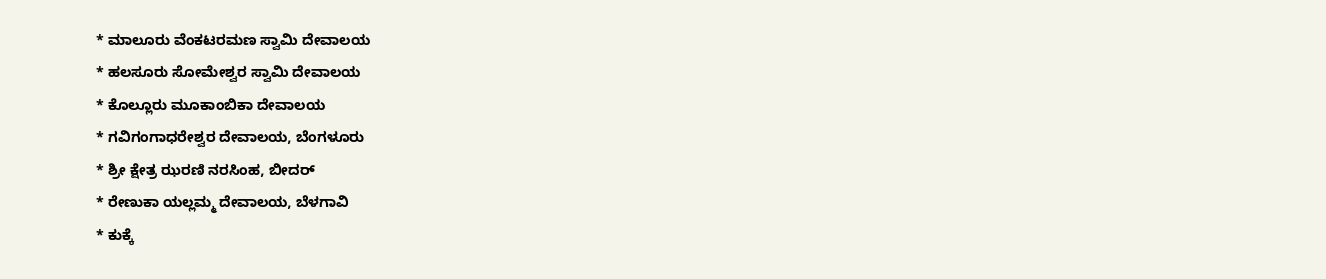* ಮಾಲೂರು ವೆಂಕಟರಮಣ ಸ್ವಾಮಿ ದೇವಾಲಯ
* ಹಲಸೂರು ಸೋಮೇಶ್ವರ ಸ್ವಾಮಿ ದೇವಾಲಯ
* ಕೊಲ್ಲೂರು ಮೂಕಾಂಬಿಕಾ ದೇವಾಲಯ
* ಗವಿಗಂಗಾಧರೇಶ್ವರ ದೇವಾಲಯ, ಬೆಂಗಳೂರು
* ಶ್ರೀ ಕ್ಷೇತ್ರ ಝರಣಿ ನರಸಿಂಹ, ಬೀದರ್
* ರೇಣುಕಾ ಯಲ್ಲಮ್ಮ ದೇವಾಲಯ, ಬೆಳಗಾವಿ
* ಕುಕ್ಕೆ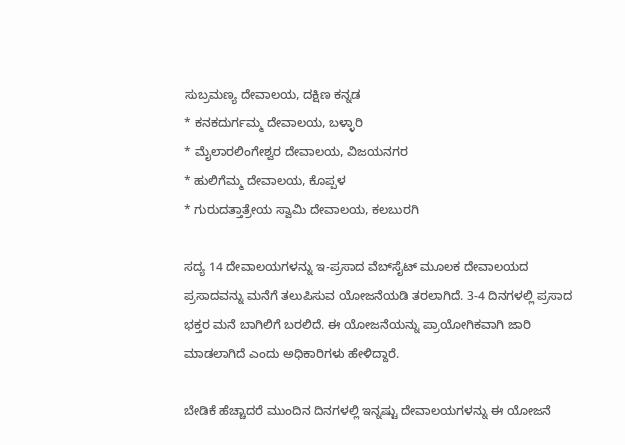ಸುಬ್ರಮಣ್ಯ ದೇವಾಲಯ, ದಕ್ಷಿಣ ಕನ್ನಡ
* ಕನಕದುರ್ಗಮ್ಮ ದೇವಾಲಯ, ಬಳ್ಳಾರಿ
* ಮೈಲಾರಲಿಂಗೇಶ್ವರ ದೇವಾಲಯ, ವಿಜಯನಗರ
* ಹುಲಿಗೆಮ್ಮ ದೇವಾಲಯ, ಕೊಪ್ಪಳ
* ಗುರುದತ್ತಾತ್ರೇಯ ಸ್ವಾಮಿ ದೇವಾಲಯ, ಕಲಬುರಗಿ

ಸದ್ಯ 14 ದೇವಾಲಯಗಳನ್ನು ಇ-ಪ್ರಸಾದ ವೆಬ್‌ಸೈಟ್‌ ಮೂಲಕ ದೇವಾಲಯದ ಪ್ರಸಾದವನ್ನು ಮನೆಗೆ ತಲುಪಿಸುವ ಯೋಜನೆಯಡಿ ತರಲಾಗಿದೆ. 3-4 ದಿನಗಳಲ್ಲಿ ಪ್ರಸಾದ ಭಕ್ತರ ಮನೆ ಬಾಗಿಲಿಗೆ ಬರಲಿದೆ. ಈ ಯೋಜನೆಯನ್ನು ಪ್ರಾಯೋಗಿಕವಾಗಿ ಜಾರಿ ಮಾಡಲಾಗಿದೆ ಎಂದು ಅಧಿಕಾರಿಗಳು ಹೇಳಿದ್ದಾರೆ.

ಬೇಡಿಕೆ ಹೆಚ್ಚಾದರೆ ಮುಂದಿನ ದಿನಗಳಲ್ಲಿ ಇನ್ನಷ್ಟು ದೇವಾಲಯಗಳನ್ನು ಈ ಯೋಜನೆ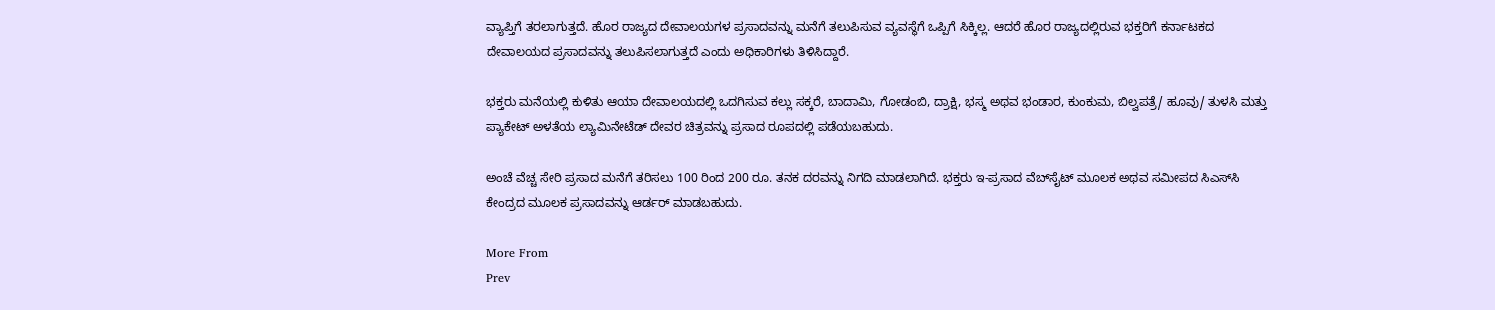ವ್ಯಾಪ್ತಿಗೆ ತರಲಾಗುತ್ತದೆ. ಹೊರ ರಾಜ್ಯದ ದೇವಾಲಯಗಳ ಪ್ರಸಾದವನ್ನು ಮನೆಗೆ ತಲುಪಿಸುವ ವ್ಯವಸ್ಥೆಗೆ ಒಪ್ಪಿಗೆ ಸಿಕ್ಕಿಲ್ಲ. ಆದರೆ ಹೊರ ರಾಜ್ಯದಲ್ಲಿರುವ ಭಕ್ತರಿಗೆ ಕರ್ನಾಟಕದ ದೇವಾಲಯದ ಪ್ರಸಾದವನ್ನು ತಲುಪಿಸಲಾಗುತ್ತದೆ ಎಂದು ಅಧಿಕಾರಿಗಳು ತಿಳಿಸಿದ್ದಾರೆ.

ಭಕ್ತರು ಮನೆಯಲ್ಲಿ ಕುಳಿತು ಆಯಾ ದೇವಾಲಯದಲ್ಲಿ ಒದಗಿಸುವ ಕಲ್ಲು ಸಕ್ಕರೆ, ಬಾದಾಮಿ, ಗೋಡಂಬಿ, ದ್ರಾಕ್ಷಿ, ಭಸ್ಮ ಅಥವ ಭಂಡಾರ, ಕುಂಕುಮ, ಬಿಲ್ವಪತ್ರೆ/ ಹೂವು/ ತುಳಸಿ ಮತ್ತು ಪ್ಯಾಕೇಟ್ ಅಳತೆಯ ಲ್ಯಾಮಿನೇಟೆಡ್ ದೇವರ ಚಿತ್ರವನ್ನು ಪ್ರಸಾದ ರೂಪದಲ್ಲಿ ಪಡೆಯಬಹುದು.

ಅಂಚೆ ವೆಚ್ಚ ಸೇರಿ ಪ್ರಸಾದ ಮನೆಗೆ ತರಿಸಲು 100 ರಿಂದ 200 ರೂ. ತನಕ ದರವನ್ನು ನಿಗದಿ ಮಾಡಲಾಗಿದೆ. ಭಕ್ತರು ಇ-ಪ್ರಸಾದ ವೆಬ್‌ಸೈಟ್‌ ಮೂಲಕ ಅಥವ ಸಮೀಪದ ಸಿಎಸ್‌ಸಿ ಕೇಂದ್ರದ ಮೂಲಕ ಪ್ರಸಾದವನ್ನು ಆರ್ಡರ್ ಮಾಡಬಹುದು.

More From
Prev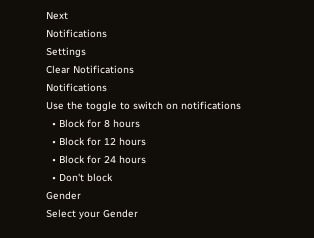Next
Notifications
Settings
Clear Notifications
Notifications
Use the toggle to switch on notifications
  • Block for 8 hours
  • Block for 12 hours
  • Block for 24 hours
  • Don't block
Gender
Select your Gender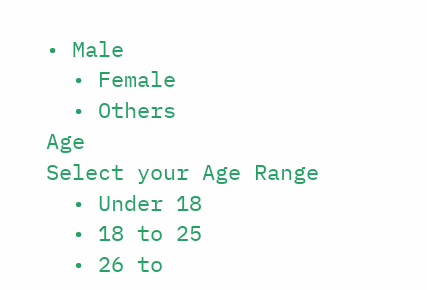• Male
  • Female
  • Others
Age
Select your Age Range
  • Under 18
  • 18 to 25
  • 26 to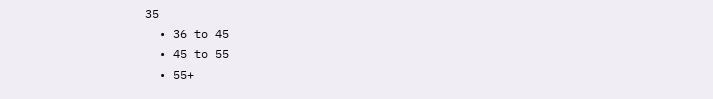35
  • 36 to 45
  • 45 to 55
  • 55+